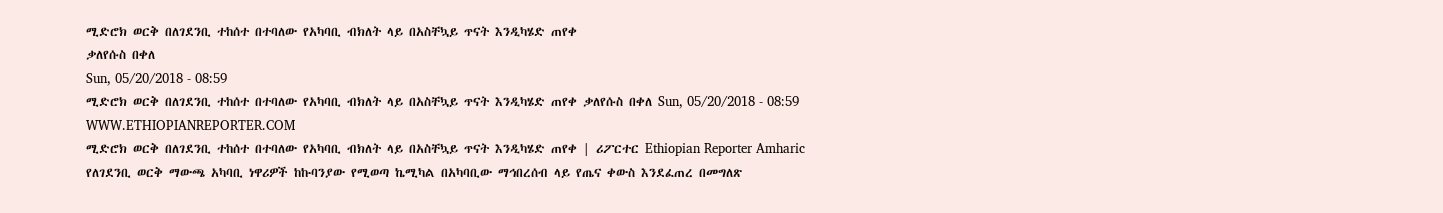ሚድሮክ ወርቅ በለገደንቢ ተከሰተ በተባለው የአካባቢ ብክለት ላይ በአስቸኳይ ጥናት እንዲካሄድ ጠየቀ
ቃለየሱስ በቀለ
Sun, 05/20/2018 - 08:59
ሚድሮክ ወርቅ በለገደንቢ ተከሰተ በተባለው የአካባቢ ብክለት ላይ በአስቸኳይ ጥናት እንዲካሄድ ጠየቀ ቃለየሱስ በቀለ Sun, 05/20/2018 - 08:59
WWW.ETHIOPIANREPORTER.COM
ሚድሮክ ወርቅ በለገደንቢ ተከሰተ በተባለው የአካባቢ ብክለት ላይ በአስቸኳይ ጥናት እንዲካሄድ ጠየቀ | ሪፖርተር Ethiopian Reporter Amharic
የለገደንቢ ወርቅ ማውጫ አካባቢ ነዋሪዎች ከኩባንያው የሚወጣ ኬሚካል በአካባቢው ማኅበረሰብ ላይ የጤና ቀውስ እንደፈጠረ በመግለጽ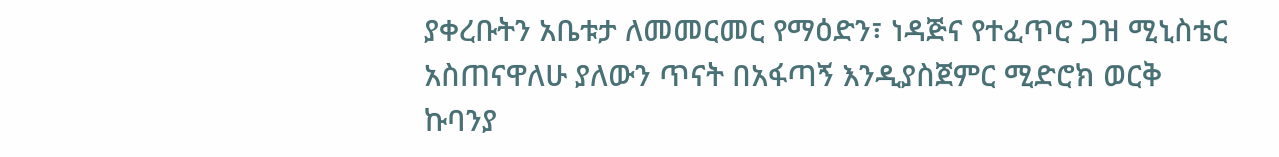ያቀረቡትን አቤቱታ ለመመርመር የማዕድን፣ ነዳጅና የተፈጥሮ ጋዝ ሚኒስቴር አስጠናዋለሁ ያለውን ጥናት በአፋጣኝ እንዲያስጀምር ሚድሮክ ወርቅ ኩባንያ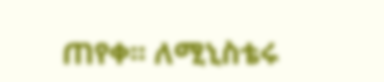ጠየቀ፡፡ ለሚኒስቴሩ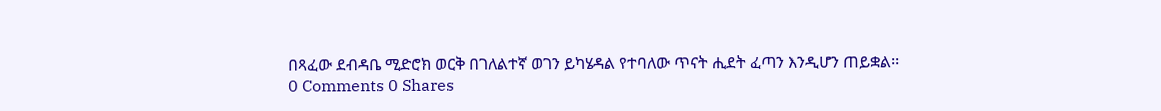በጻፈው ደብዳቤ ሚድሮክ ወርቅ በገለልተኛ ወገን ይካሄዳል የተባለው ጥናት ሒደት ፈጣን እንዲሆን ጠይቋል፡፡
0 Comments 0 Shares